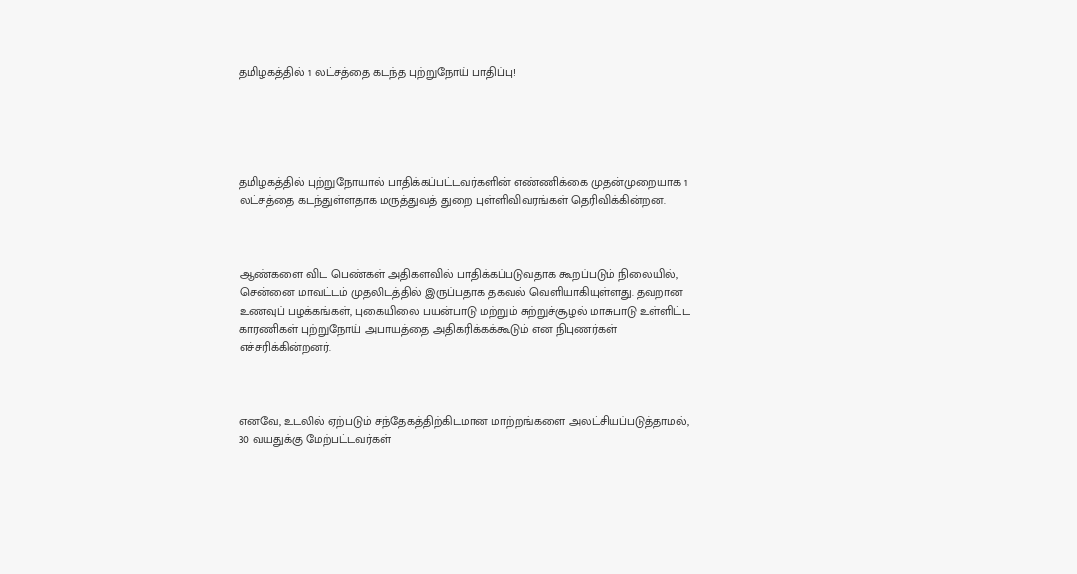தமிழகத்தில் 1 லட்சத்தை கடந்த புற்றுநோய் பாதிப்பு!





தமிழகத்தில் புற்றுநோயால் பாதிக்கப்பட்டவர்களின் எண்ணிக்கை முதன்முறையாக 1 லட்சத்தை கடந்துள்ளதாக மருத்துவத் துறை புள்ளிவிவரங்கள் தெரிவிக்கின்றன.



ஆண்களை விட பெண்கள் அதிகளவில் பாதிக்கப்படுவதாக கூறப்படும் நிலையில், சென்னை மாவட்டம் முதலிடத்தில் இருப்பதாக தகவல் வெளியாகியுள்ளது. தவறான உணவுப் பழக்கங்கள், புகையிலை பயன்பாடு மற்றும் சுற்றுச்சூழல் மாசுபாடு உள்ளிட்ட காரணிகள் புற்றுநோய் அபாயத்தை அதிகரிக்கக்கூடும் என நிபுணர்கள் எச்சரிக்கின்றனர்.



எனவே, உடலில் ஏற்படும் சந்தேகத்திற்கிடமான மாற்றங்களை அலட்சியப்படுத்தாமல், 30 வயதுக்கு மேற்பட்டவர்கள்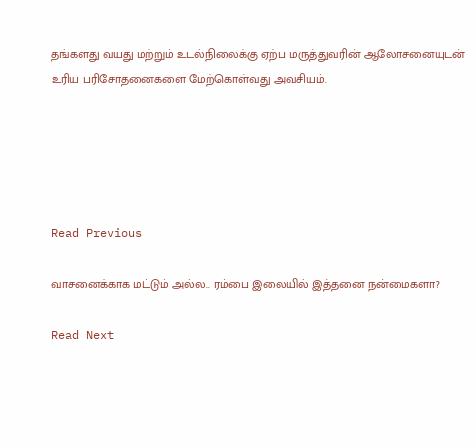தங்களது வயது மற்றும் உடல்நிலைக்கு ஏற்ப மருத்துவரின் ஆலோசனையுடன் உரிய பரிசோதனைகளை மேற்கொள்வது அவசியம்.





Read Previous

வாசனைக்காக மட்டும் அல்ல.. ரம்பை இலையில் இத்தனை நன்மைகளா?

Read Next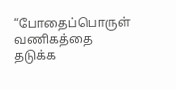“போதைப்பொருள் வணிகத்தை தடுக்க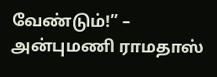வேண்டும்!” – அன்புமணி ராமதாஸ்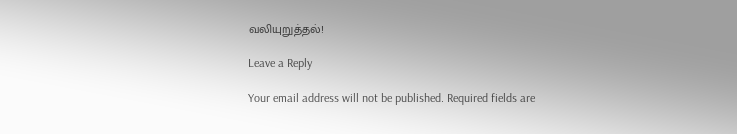வலியுறுத்தல்!

Leave a Reply

Your email address will not be published. Required fields are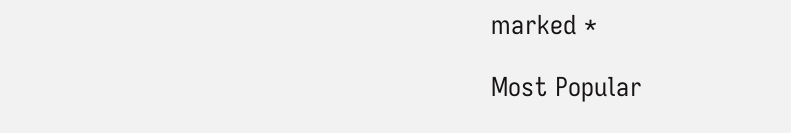marked *

Most Popular